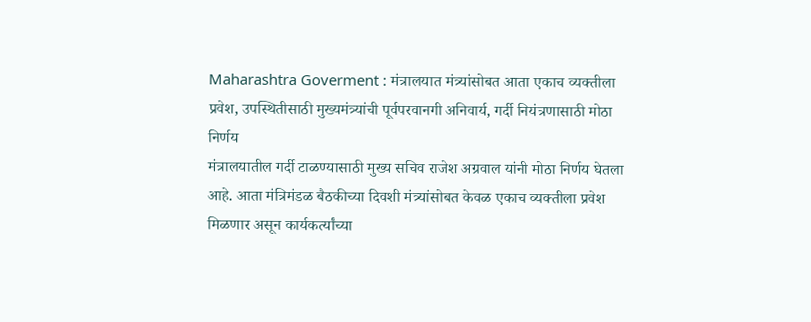Maharashtra Goverment : मंत्रालयात मंत्र्यांसोबत आता एकाच व्यक्तीला प्रवेश, उपस्थितीसाठी मुख्यमंत्र्यांची पूर्वपरवानगी अनिवार्य, गर्दी नियंत्रणासाठी मोठा निर्णय
मंत्रालयातील गर्दी टाळण्यासाठी मुख्य सचिव राजेश अग्रवाल यांनी मोठा निर्णय घेतला आहे. आता मंत्रिमंडळ बैठकीच्या दिवशी मंत्र्यांसोबत केवळ एकाच व्यक्तीला प्रवेश मिळणार असून कार्यकर्त्यांच्या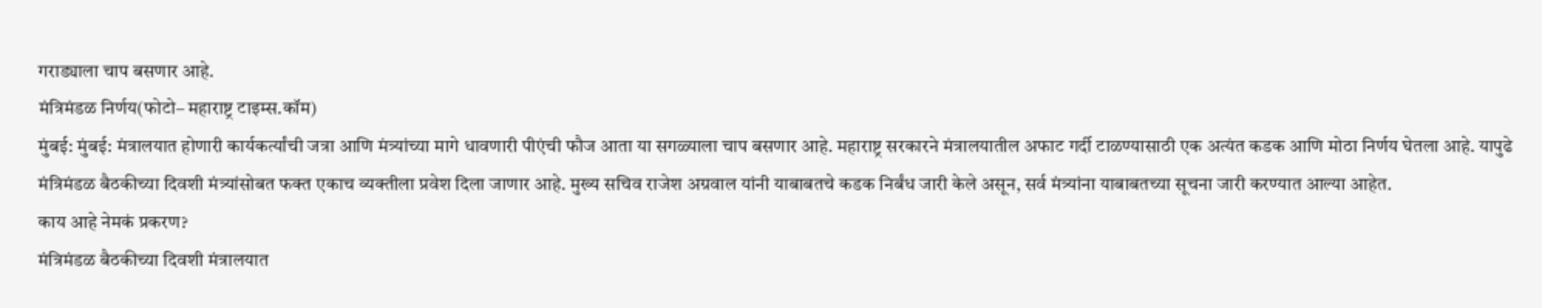गराड्याला चाप बसणार आहे.
मंत्रिमंडळ निर्णय(फोटो– महाराष्ट्र टाइम्स.कॉम)
मुंबई: मुंबई: मंत्रालयात होणारी कार्यकर्त्यांची जत्रा आणि मंत्र्यांच्या मागे धावणारी पीएंची फौज आता या सगळ्याला चाप बसणार आहे. महाराष्ट्र सरकारने मंत्रालयातील अफाट गर्दी टाळण्यासाठी एक अत्यंत कडक आणि मोठा निर्णय घेतला आहे. यापुढे मंत्रिमंडळ बैठकीच्या दिवशी मंत्र्यांसोबत फक्त एकाच व्यक्तीला प्रवेश दिला जाणार आहे. मुख्य सचिव राजेश अग्रवाल यांनी याबाबतचे कडक निर्बंध जारी केले असून, सर्व मंत्र्यांना याबाबतच्या सूचना जारी करण्यात आल्या आहेत.
काय आहे नेमकं प्रकरण?
मंत्रिमंडळ बैठकीच्या दिवशी मंत्रालयात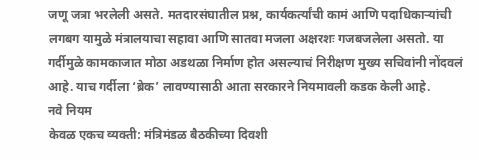जणू जत्रा भरलेली असते. मतदारसंघातील प्रश्न, कार्यकर्त्यांची कामं आणि पदाधिकाऱ्यांची लगबग यामुळे मंत्रालयाचा सहावा आणि सातवा मजला अक्षरशः गजबजलेला असतो. या गर्दीमुळे कामकाजात मोठा अडथळा निर्माण होत असल्याचं निरीक्षण मुख्य सचिवांनी नोंदवलं आहे. याच गर्दीला ‘ब्रेक’ लावण्यासाठी आता सरकारने नियमावली कडक केली आहे.
नवे नियम
केवळ एकच व्यक्ती: मंत्रिमंडळ बैठकीच्या दिवशी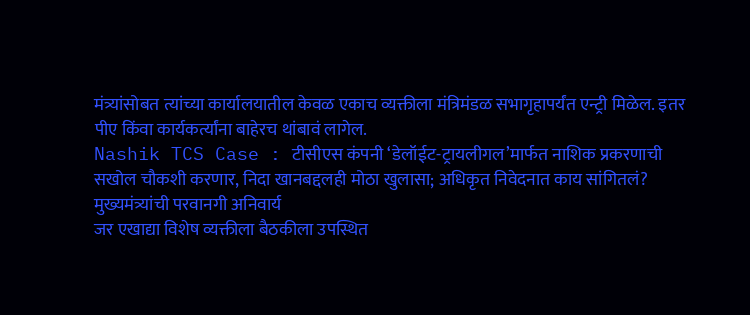मंत्र्यांसोबत त्यांच्या कार्यालयातील केवळ एकाच व्यक्तीला मंत्रिमंडळ सभागृहापर्यंत एन्ट्री मिळेल. इतर पीए किंवा कार्यकर्त्यांना बाहेरच थांबावं लागेल.
Nashik TCS Case : टीसीएस कंपनी ‘डेलॉईट-ट्रायलीगल’मार्फत नाशिक प्रकरणाची सखोल चौकशी करणार, निदा खानबद्दलही मोठा खुलासा; अधिकृत निवेदनात काय सांगितलं?
मुख्यमंत्र्यांची परवानगी अनिवार्य
जर एखाद्या विशेष व्यक्तीला बैठकीला उपस्थित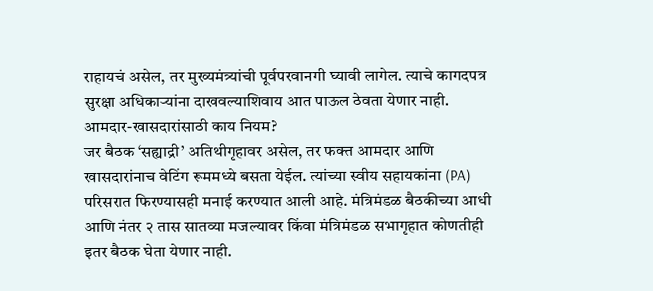राहायचं असेल, तर मुख्यमंत्र्यांची पूर्वपरवानगी घ्यावी लागेल. त्याचे कागदपत्र सुरक्षा अधिकाऱ्यांना दाखवल्याशिवाय आत पाऊल ठेवता येणार नाही.
आमदार-खासदारांसाठी काय नियम?
जर बैठक ‘सह्याद्री’ अतिथीगृहावर असेल, तर फक्त आमदार आणि खासदारांनाच वेटिंग रूममध्ये बसता येईल. त्यांच्या स्वीय सहायकांना (PA) परिसरात फिरण्यासही मनाई करण्यात आली आहे. मंत्रिमंडळ बैठकीच्या आधी आणि नंतर २ तास सातव्या मजल्यावर किंवा मंत्रिमंडळ सभागृहात कोणतीही इतर बैठक घेता येणार नाही.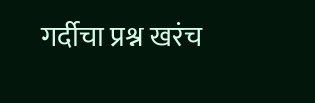गर्दीचा प्रश्न खरंच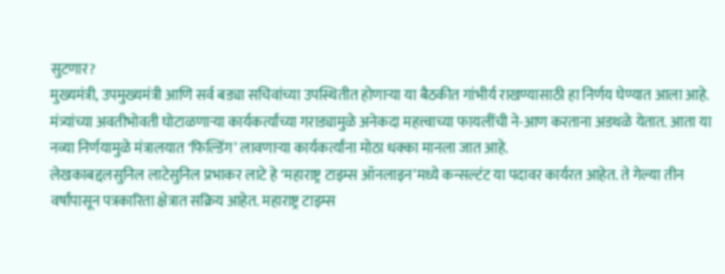सुटणार?
मुख्यमंत्री, उपमुख्यमंत्री आणि सर्व बड्या सचिवांच्या उपस्थितीत होणाऱ्या या बैठकीत गांभीर्य राखण्यासाठी हा निर्णय घेण्यात आला आहे. मंत्र्यांच्या अवतीभोवती घोटाळणाऱ्या कार्यकर्त्यांच्या गराड्यामुळे अनेकदा महत्त्वाच्या फायलींची ने-आण करताना अडथळे येतात. आता या नव्या निर्णयामुळे मंत्रालयात ‘फिल्डिंग’ लावणाऱ्या कार्यकर्त्यांना मोठा धक्का मानला जात आहे.
लेखकाबद्दलसुनिल लाटेसुनिल प्रभाकर लाटे हे ‘महाराष्ट्र टाइम्स ऑनलाइन’मध्ये कन्सल्टंट या पदावर कार्यरत आहेत. ते गेल्या तीन वर्षांपासून पत्रकारिता क्षेत्रात सक्रिय आहेत. महाराष्ट्र टाइम्स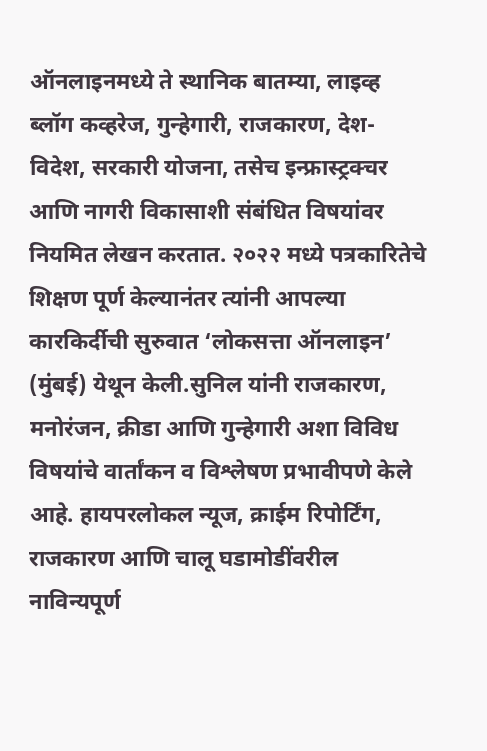ऑनलाइनमध्ये ते स्थानिक बातम्या, लाइव्ह ब्लॉग कव्हरेज, गुन्हेगारी, राजकारण, देश-विदेश, सरकारी योजना, तसेच इन्फ्रास्ट्रक्चर आणि नागरी विकासाशी संबंधित विषयांवर नियमित लेखन करतात. २०२२ मध्ये पत्रकारितेचे शिक्षण पूर्ण केल्यानंतर त्यांनी आपल्या कारकिर्दीची सुरुवात ‘लोकसत्ता ऑनलाइन’ (मुंबई) येथून केली.सुनिल यांनी राजकारण, मनोरंजन, क्रीडा आणि गुन्हेगारी अशा विविध विषयांचे वार्तांकन व विश्लेषण प्रभावीपणे केले आहे. हायपरलोकल न्यूज, क्राईम रिपोर्टिंग, राजकारण आणि चालू घडामोडींवरील नाविन्यपूर्ण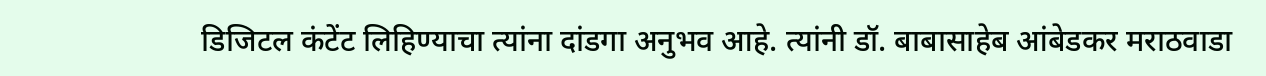डिजिटल कंटेंट लिहिण्याचा त्यांना दांडगा अनुभव आहे. त्यांनी डॉ. बाबासाहेब आंबेडकर मराठवाडा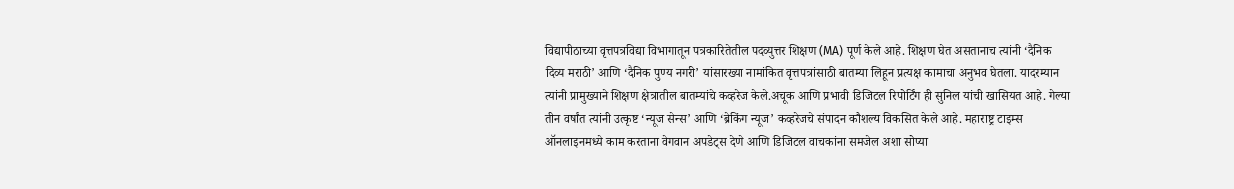विद्यापीठाच्या वृत्तपत्रविद्या विभागातून पत्रकारितेतील पदव्युत्तर शिक्षण (MA) पूर्ण केले आहे. शिक्षण घेत असतानाच त्यांनी ‘दैनिक दिव्य मराठी’ आणि ‘दैनिक पुण्य नगरी’ यांसारख्या नामांकित वृत्तपत्रांसाठी बातम्या लिहून प्रत्यक्ष कामाचा अनुभव घेतला. यादरम्यान त्यांनी प्रामुख्याने शिक्षण क्षेत्रातील बातम्यांचे कव्हरेज केले.अचूक आणि प्रभावी डिजिटल रिपोर्टिंग ही सुनिल यांची खासियत आहे. गेल्या तीन वर्षांत त्यांनी उत्कृष्ट ‘न्यूज सेन्स’ आणि ‘ब्रेकिंग न्यूज’ कव्हरेजचे संपादन कौशल्य विकसित केले आहे. महाराष्ट्र टाइम्स ऑनलाइनमध्ये काम करताना वेगवान अपडेट्स देणे आणि डिजिटल वाचकांना समजेल अशा सोप्या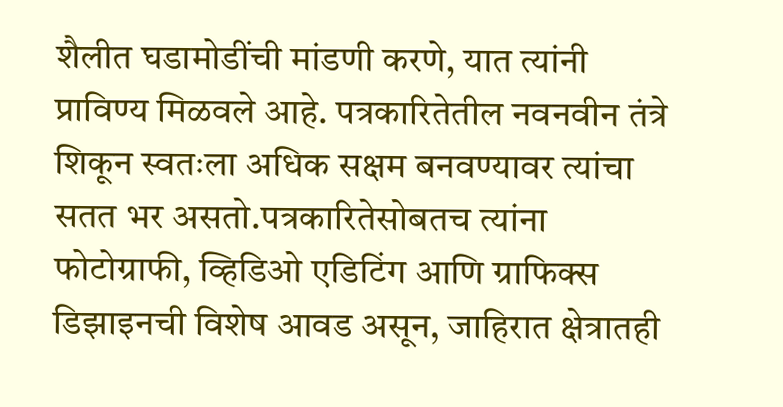शैलीत घडामोडींची मांडणी करणे, यात त्यांनी प्राविण्य मिळवले आहे. पत्रकारितेतील नवनवीन तंत्रे शिकून स्वतःला अधिक सक्षम बनवण्यावर त्यांचा सतत भर असतो.पत्रकारितेसोबतच त्यांना फोटोग्राफी, व्हिडिओ एडिटिंग आणि ग्राफिक्स डिझाइनची विशेष आवड असून, जाहिरात क्षेत्रातही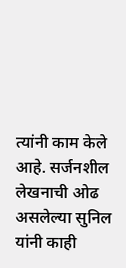त्यांनी काम केले आहे. सर्जनशील लेखनाची ओढ असलेल्या सुनिल यांनी काही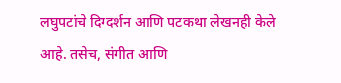लघुपटांचे दिग्दर्शन आणि पटकथा लेखनही केले आहे. तसेच, संगीत आणि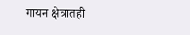गायन क्षेत्रातही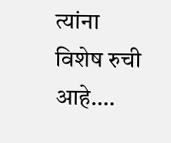त्यांना विशेष रुची आहे.…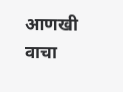आणखी वाचा